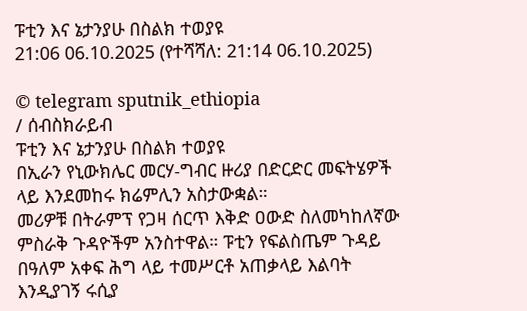ፑቲን እና ኔታንያሁ በስልክ ተወያዩ
21:06 06.10.2025 (የተሻሻለ: 21:14 06.10.2025)

© telegram sputnik_ethiopia
/ ሰብስክራይብ
ፑቲን እና ኔታንያሁ በስልክ ተወያዩ
በኢራን የኒውክሌር መርሃ-ግብር ዙሪያ በድርድር መፍትሄዎች ላይ እንደመከሩ ክሬምሊን አስታውቋል።
መሪዎቹ በትራምፕ የጋዛ ሰርጥ እቅድ ዐውድ ስለመካከለኛው ምስራቅ ጉዳዮችም አንስተዋል። ፑቲን የፍልስጤም ጉዳይ በዓለም አቀፍ ሕግ ላይ ተመሥርቶ አጠቃላይ እልባት እንዲያገኝ ሩሲያ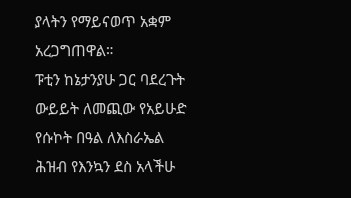ያላትን የማይናወጥ አቋም አረጋግጠዋል።
ፑቲን ከኔታንያሁ ጋር ባደረጉት ውይይት ለመጪው የአይሁድ የሱኮት በዓል ለእስራኤል ሕዝብ የእንኳን ደስ አላችሁ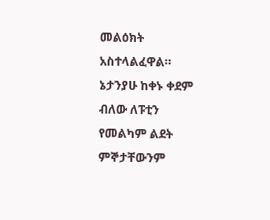መልዕክት አስተላልፈዋል። ኔታንያሁ ከቀኑ ቀደም ብለው ለፑቲን የመልካም ልደት ምኞታቸውንም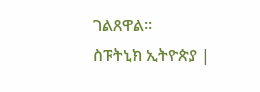ገልጸዋል።
ስፑትኒክ ኢትዮጵያ |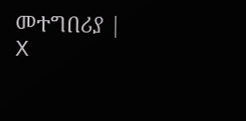መተግበሪያ | X